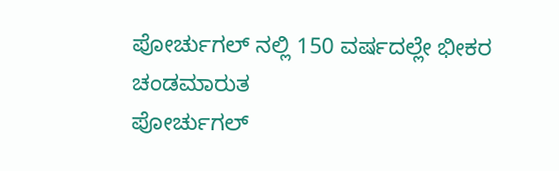ಪೋರ್ಚುಗಲ್ ನಲ್ಲಿ 150 ವರ್ಷದಲ್ಲೇ ಭೀಕರ ಚಂಡಮಾರುತ
ಪೋರ್ಚುಗಲ್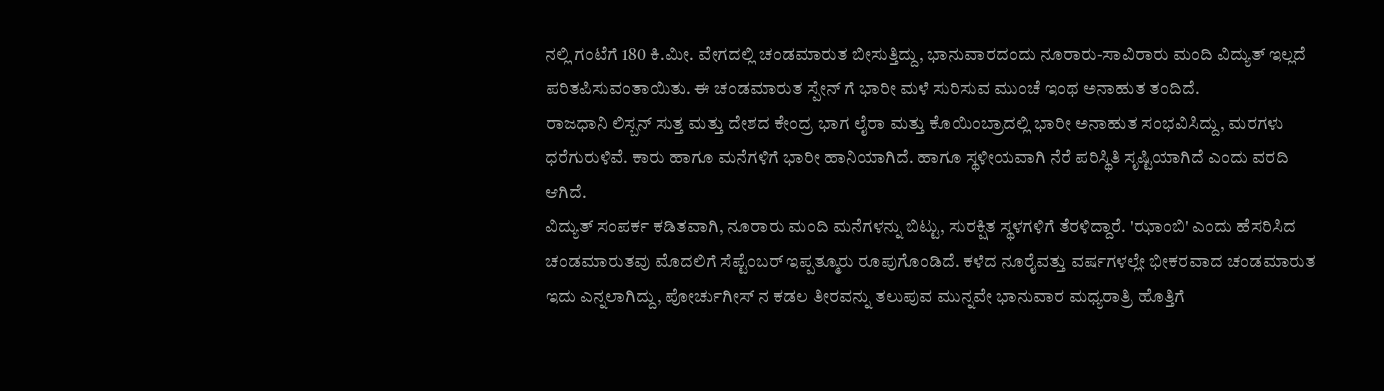ನಲ್ಲಿ ಗಂಟೆಗೆ 180 ಕಿ.ಮೀ. ವೇಗದಲ್ಲಿ ಚಂಡಮಾರುತ ಬೀಸುತ್ತಿದ್ದು, ಭಾನುವಾರದಂದು ನೂರಾರು-ಸಾವಿರಾರು ಮಂದಿ ವಿದ್ಯುತ್ ಇಲ್ಲದೆ ಪರಿತಪಿಸುವಂತಾಯಿತು. ಈ ಚಂಡಮಾರುತ ಸ್ಪೇನ್ ಗೆ ಭಾರೀ ಮಳೆ ಸುರಿಸುವ ಮುಂಚೆ ಇಂಥ ಅನಾಹುತ ತಂದಿದೆ.
ರಾಜಧಾನಿ ಲಿಸ್ಬನ್ ಸುತ್ತ ಮತ್ತು ದೇಶದ ಕೇಂದ್ರ ಭಾಗ ಲೈರಾ ಮತ್ತು ಕೊಯಿಂಬ್ರಾದಲ್ಲಿ ಭಾರೀ ಅನಾಹುತ ಸಂಭವಿಸಿದ್ದು, ಮರಗಳು ಧರೆಗುರುಳಿವೆ. ಕಾರು ಹಾಗೂ ಮನೆಗಳಿಗೆ ಭಾರೀ ಹಾನಿಯಾಗಿದೆ. ಹಾಗೂ ಸ್ಥಳೀಯವಾಗಿ ನೆರೆ ಪರಿಸ್ಥಿತಿ ಸೃಷ್ಟಿಯಾಗಿದೆ ಎಂದು ವರದಿ ಆಗಿದೆ.
ವಿದ್ಯುತ್ ಸಂಪರ್ಕ ಕಡಿತವಾಗಿ, ನೂರಾರು ಮಂದಿ ಮನೆಗಳನ್ನು ಬಿಟ್ಟು, ಸುರಕ್ಷಿತ ಸ್ಥಳಗಳಿಗೆ ತೆರಳಿದ್ದಾರೆ. 'ಝಾಂಬಿ' ಎಂದು ಹೆಸರಿಸಿದ ಚಂಡಮಾರುತವು ಮೊದಲಿಗೆ ಸೆಪ್ಟೆಂಬರ್ ಇಪ್ಪತ್ಮೂರು ರೂಪುಗೊಂಡಿದೆ. ಕಳೆದ ನೂರೈವತ್ತು ವರ್ಷಗಳಲ್ಲೇ ಭೀಕರವಾದ ಚಂಡಮಾರುತ ಇದು ಎನ್ನಲಾಗಿದ್ದು, ಪೋರ್ಚುಗೀಸ್ ನ ಕಡಲ ತೀರವನ್ನು ತಲುಪುವ ಮುನ್ನವೇ ಭಾನುವಾರ ಮಧ್ಯರಾತ್ರಿ ಹೊತ್ತಿಗೆ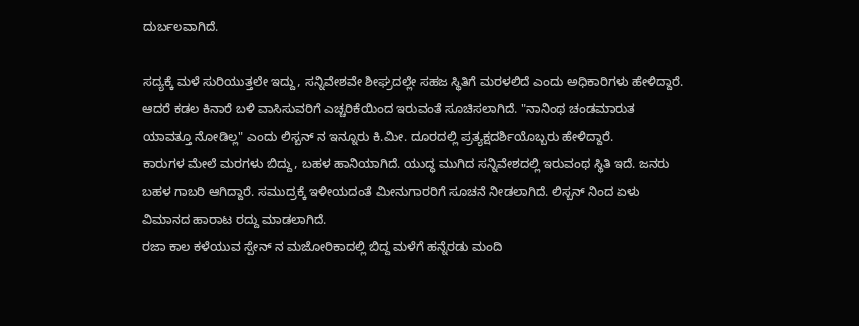ದುರ್ಬಲವಾಗಿದೆ.

ಸದ್ಯಕ್ಕೆ ಮಳೆ ಸುರಿಯುತ್ತಲೇ ಇದ್ದು, ಸನ್ನಿವೇಶವೇ ಶೀಘ್ರದಲ್ಲೇ ಸಹಜ ಸ್ಥಿತಿಗೆ ಮರಳಲಿದೆ ಎಂದು ಅಧಿಕಾರಿಗಳು ಹೇಳಿದ್ದಾರೆ. ಆದರೆ ಕಡಲ ಕಿನಾರೆ ಬಳಿ ವಾಸಿಸುವರಿಗೆ ಎಚ್ಚರಿಕೆಯಿಂದ ಇರುವಂತೆ ಸೂಚಿಸಲಾಗಿದೆ. "ನಾನಿಂಥ ಚಂಡಮಾರುತ ಯಾವತ್ತೂ ನೋಡಿಲ್ಲ" ಎಂದು ಲಿಸ್ಬನ್ ನ ಇನ್ನೂರು ಕಿ.ಮೀ. ದೂರದಲ್ಲಿ ಪ್ರತ್ಯಕ್ಷದರ್ಶಿಯೊಬ್ಬರು ಹೇಳಿದ್ದಾರೆ.
ಕಾರುಗಳ ಮೇಲೆ ಮರಗಳು ಬಿದ್ದು, ಬಹಳ ಹಾನಿಯಾಗಿದೆ. ಯುದ್ಧ ಮುಗಿದ ಸನ್ನಿವೇಶದಲ್ಲಿ ಇರುವಂಥ ಸ್ಥಿತಿ ಇದೆ. ಜನರು ಬಹಳ ಗಾಬರಿ ಆಗಿದ್ದಾರೆ. ಸಮುದ್ರಕ್ಕೆ ಇಳೀಯದಂತೆ ಮೀನುಗಾರರಿಗೆ ಸೂಚನೆ ನೀಡಲಾಗಿದೆ. ಲಿಸ್ಬನ್ ನಿಂದ ಏಳು ವಿಮಾನದ ಹಾರಾಟ ರದ್ದು ಮಾಡಲಾಗಿದೆ.
ರಜಾ ಕಾಲ ಕಳೆಯುವ ಸ್ಪೇನ್ ನ ಮಜೋರಿಕಾದಲ್ಲಿ ಬಿದ್ದ ಮಳೆಗೆ ಹನ್ನೆರಡು ಮಂದಿ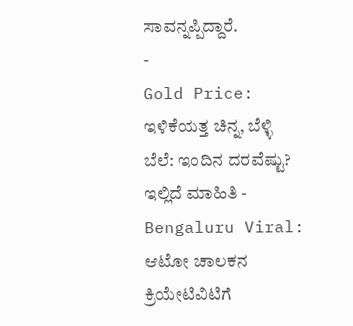ಸಾವನ್ನಪ್ಪಿದ್ದಾರೆ.
-
Gold Price: ಇಳಿಕೆಯತ್ತ ಚಿನ್ನ, ಬೆಳ್ಳಿ ಬೆಲೆ: ಇಂದಿನ ದರವೆಷ್ಟು? ಇಲ್ಲಿದೆ ಮಾಹಿತಿ -
Bengaluru Viral: ಆಟೋ ಚಾಲಕನ ಕ್ರಿಯೇಟಿವಿಟಿಗೆ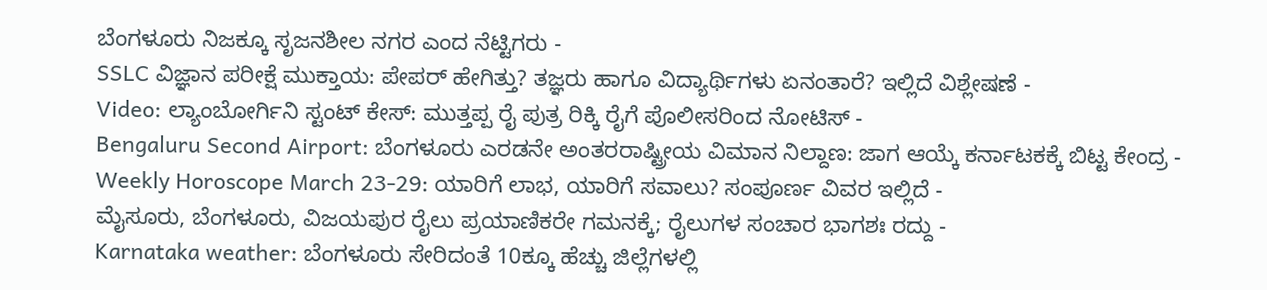ಬೆಂಗಳೂರು ನಿಜಕ್ಕೂ ಸೃಜನಶೀಲ ನಗರ ಎಂದ ನೆಟ್ಟಿಗರು -
SSLC ವಿಜ್ಞಾನ ಪರೀಕ್ಷೆ ಮುಕ್ತಾಯ: ಪೇಪರ್ ಹೇಗಿತ್ತು? ತಜ್ಞರು ಹಾಗೂ ವಿದ್ಯಾರ್ಥಿಗಳು ಏನಂತಾರೆ? ಇಲ್ಲಿದೆ ವಿಶ್ಲೇಷಣೆ -
Video: ಲ್ಯಾಂಬೋರ್ಗಿನಿ ಸ್ಟಂಟ್ ಕೇಸ್: ಮುತ್ತಪ್ಪ ರೈ ಪುತ್ರ ರಿಕ್ಕಿ ರೈಗೆ ಪೊಲೀಸರಿಂದ ನೋಟಿಸ್ -
Bengaluru Second Airport: ಬೆಂಗಳೂರು ಎರಡನೇ ಅಂತರರಾಷ್ಟ್ರೀಯ ವಿಮಾನ ನಿಲ್ದಾಣ: ಜಾಗ ಆಯ್ಕೆ ಕರ್ನಾಟಕಕ್ಕೆ ಬಿಟ್ಟ ಕೇಂದ್ರ -
Weekly Horoscope March 23-29: ಯಾರಿಗೆ ಲಾಭ, ಯಾರಿಗೆ ಸವಾಲು? ಸಂಪೂರ್ಣ ವಿವರ ಇಲ್ಲಿದೆ -
ಮೈಸೂರು, ಬೆಂಗಳೂರು, ವಿಜಯಪುರ ರೈಲು ಪ್ರಯಾಣಿಕರೇ ಗಮನಕ್ಕೆ; ರೈಲುಗಳ ಸಂಚಾರ ಭಾಗಶಃ ರದ್ದು -
Karnataka weather: ಬೆಂಗಳೂರು ಸೇರಿದಂತೆ 10ಕ್ಕೂ ಹೆಚ್ಚು ಜಿಲ್ಲೆಗಳಲ್ಲಿ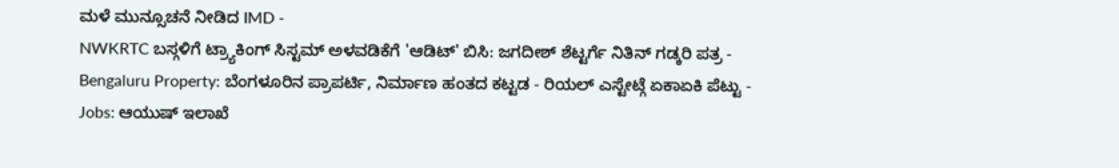ಮಳೆ ಮುನ್ಸೂಚನೆ ನೀಡಿದ IMD -
NWKRTC ಬಸ್ಗಳಿಗೆ ಟ್ರ್ಯಾಕಿಂಗ್ ಸಿಸ್ಟಮ್ ಅಳವಡಿಕೆಗೆ 'ಆಡಿಟ್' ಬಿಸಿ: ಜಗದೀಶ್ ಶೆಟ್ಟರ್ಗೆ ನಿತಿನ್ ಗಡ್ಕರಿ ಪತ್ರ -
Bengaluru Property: ಬೆಂಗಳೂರಿನ ಪ್ರಾಪರ್ಟಿ, ನಿರ್ಮಾಣ ಹಂತದ ಕಟ್ಟಡ - ರಿಯಲ್ ಎಸ್ಟೇಟ್ಗೆ ಏಕಾಏಕಿ ಪೆಟ್ಟು -
Jobs: ಆಯುಷ್ ಇಲಾಖೆ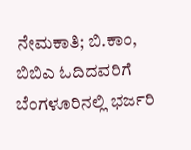ನೇಮಕಾತಿ; ಬಿ.ಕಾಂ, ಬಿಬಿಎ ಓದಿದವರಿಗೆ ಬೆಂಗಳೂರಿನಲ್ಲಿ ಭರ್ಜರಿ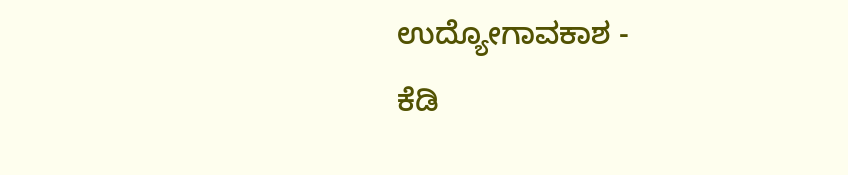ಉದ್ಯೋಗಾವಕಾಶ -
ಕೆಡಿ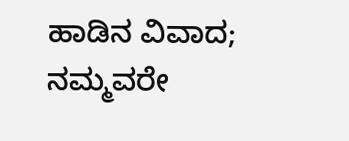ಹಾಡಿನ ವಿವಾದ; ನಮ್ಮವರೇ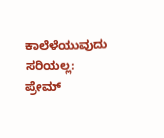ಕಾಲೆಳೆಯುವುದು ಸರಿಯಲ್ಲ: ಪ್ರೇಮ್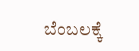ಬೆಂಬಲಕ್ಕೆ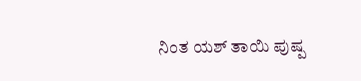ನಿಂತ ಯಶ್ ತಾಯಿ ಪುಷ್ಪ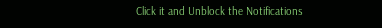Click it and Unblock the Notifications